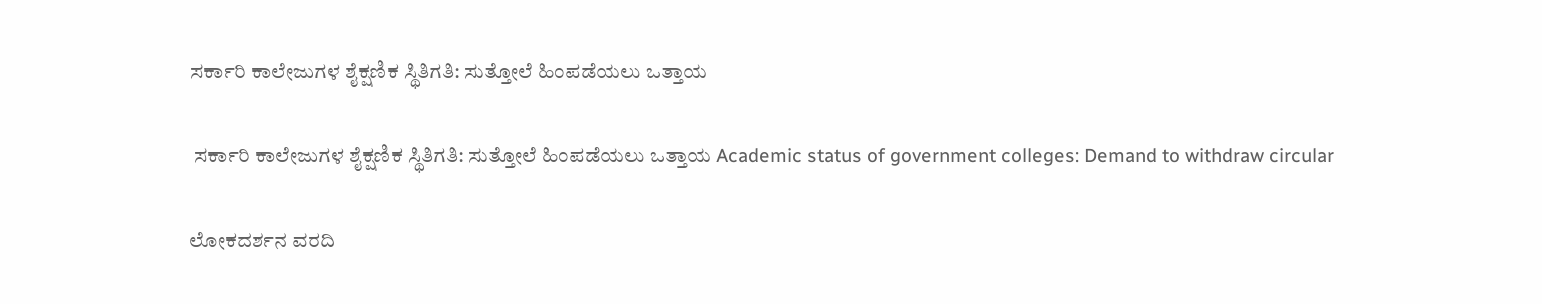ಸರ್ಕಾರಿ ಕಾಲೇಜುಗಳ ಶೈಕ್ಷಣಿಕ ಸ್ಥಿತಿಗತಿ: ಸುತ್ತೋಲೆ ಹಿಂಪಡೆಯಲು ಒತ್ತಾಯ

 ಸರ್ಕಾರಿ ಕಾಲೇಜುಗಳ ಶೈಕ್ಷಣಿಕ ಸ್ಥಿತಿಗತಿ: ಸುತ್ತೋಲೆ ಹಿಂಪಡೆಯಲು ಒತ್ತಾಯ Academic status of government colleges: Demand to withdraw circular

ಲೋಕದರ್ಶನ ವರದಿ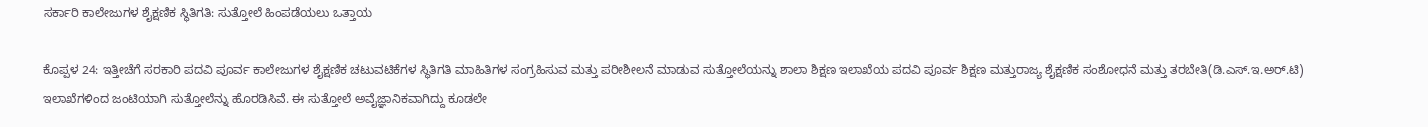ಸರ್ಕಾರಿ ಕಾಲೇಜುಗಳ ಶೈಕ್ಷಣಿಕ ಸ್ಥಿತಿಗತಿ: ಸುತ್ತೋಲೆ ಹಿಂಪಡೆಯಲು ಒತ್ತಾಯ

ಕೊಪ್ಪಳ 24: ಇತ್ತೀಚೆಗೆ ಸರಕಾರಿ ಪದವಿ ಪೂರ್ವ ಕಾಲೇಜುಗಳ ಶೈಕ್ಷಣಿಕ ಚಟುವಟಿಕೆಗಳ ಸ್ಥಿತಿಗತಿ ಮಾಹಿತಿಗಳ ಸಂಗ್ರಹಿಸುವ ಮತ್ತು ಪರೀಶೀಲನೆ ಮಾಡುವ ಸುತ್ತೋಲೆಯನ್ನು ಶಾಲಾ ಶಿಕ್ಷಣ ಇಲಾಖೆಯ ಪದವಿ ಪೂರ್ವ ಶಿಕ್ಷಣ ಮತ್ತುರಾಜ್ಯ ಶೈಕ್ಷಣಿಕ ಸಂಶೋಧನೆ ಮತ್ತು ತರಬೇತಿ(ಡಿ.ಎಸ್‌.ಇ.ಅರ್‌.ಟಿ) ಇಲಾಖೆಗಳಿಂದ ಜಂಟಿಯಾಗಿ ಸುತ್ತೋಲೆನ್ನು ಹೊರಡಿಸಿವೆ. ಈ ಸುತ್ತೋಲೆ ಅವೈಜ್ಞಾನಿಕವಾಗಿದ್ದು ಕೂಡಲೇ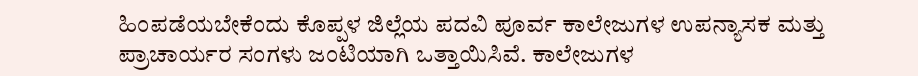ಹಿಂಪಡೆಯಬೇಕೆಂದು ಕೊಪ್ಪಳ ಜಿಲ್ಲೆಯ ಪದವಿ ಪೂರ್ವ ಕಾಲೇಜುಗಳ ಉಪನ್ಯಾಸಕ ಮತ್ತು ಪ್ರಾಚಾರ್ಯರ ಸಂಗಳು ಜಂಟಿಯಾಗಿ ಒತ್ತಾಯಿಸಿವೆ. ಕಾಲೇಜುಗಳ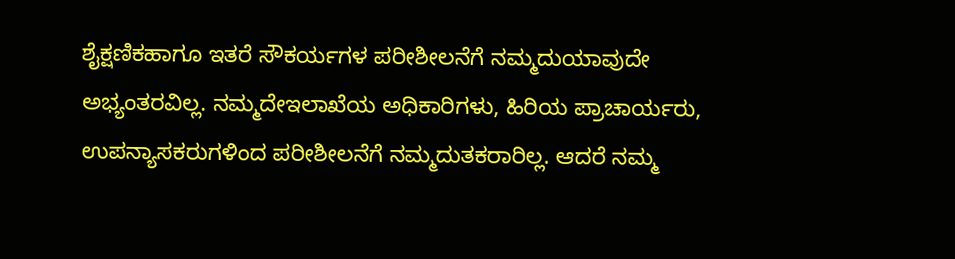ಶೈಕ್ಷಣಿಕಹಾಗೂ ಇತರೆ ಸೌಕರ್ಯಗಳ ಪರೀಶೀಲನೆಗೆ ನಮ್ಮದುಯಾವುದೇ ಅಭ್ಯಂತರವಿಲ್ಲ. ನಮ್ಮದೇಇಲಾಖೆಯ ಅಧಿಕಾರಿಗಳು, ಹಿರಿಯ ಪ್ರಾಚಾರ್ಯರು, ಉಪನ್ಯಾಸಕರುಗಳಿಂದ ಪರೀಶೀಲನೆಗೆ ನಮ್ಮದುತಕರಾರಿಲ್ಲ. ಆದರೆ ನಮ್ಮ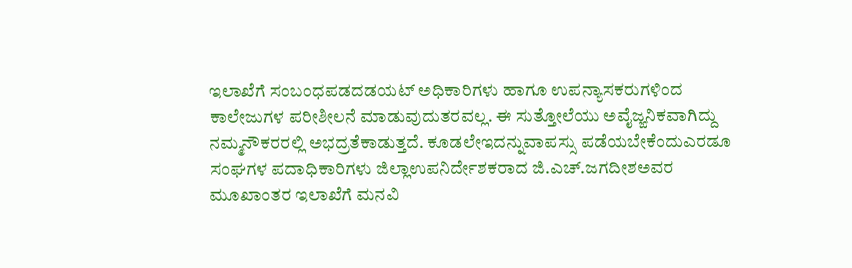ಇಲಾಖೆಗೆ ಸಂಬಂಧಪಡದಡಯಟ್ ಅಧಿಕಾರಿಗಳು ಹಾಗೂ ಉಪನ್ಯಾಸಕರುಗಳಿಂದ ಕಾಲೇಜುಗಳ ಪರೀಶೀಲನೆ ಮಾಡುವುದುತರವಲ್ಲ. ಈ ಸುತ್ತೋಲೆಯು ಅವೈಜ್ಙನಿಕವಾಗಿದ್ದು ನಮ್ಮನೌಕರರಲ್ಲಿ ಅಭದ್ರತೆಕಾಡುತ್ತದೆ. ಕೂಡಲೇಇದನ್ನುವಾಪಸ್ಸು ಪಡೆಯಬೇಕೆಂದುಎರಡೂ ಸಂಘಗಳ ಪದಾಧಿಕಾರಿಗಳು ಜಿಲ್ಲಾಉಪನಿರ್ದೇಶಕರಾದ ಜಿ.ಎಚ್‌.ಜಗದೀಶಅವರ ಮೂಖಾಂತರ ಇಲಾಖೆಗೆ ಮನವಿ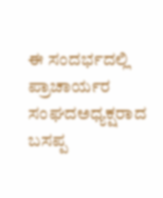ಈ ಸಂದರ್ಭದಲ್ಲಿ ಪ್ರಾಚಾರ್ಯರ ಸಂಘದಅಧ್ಯಕ್ಷರಾದ ಬಸಪ್ಪ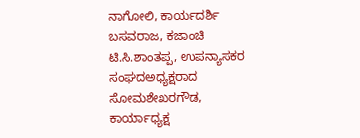ನಾಗೋಲಿ, ಕಾರ್ಯದರ್ಶಿ ಬಸವರಾಜ, ಕಜಾಂಚಿ ಟಿ.ಸಿ.ಶಾಂತಪ್ಪ, ಉಪನ್ಯಾಸಕರ ಸಂಘದಅಧ್ಯಕ್ಷರಾದ ಸೋಮಶೇಖರಗೌಡ, ಕಾರ್ಯಾಧ್ಯಕ್ಷ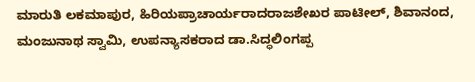ಮಾರುತಿ ಲಕಮಾಪುರ, ಹಿರಿಯಪ್ರಾಚಾರ್ಯರಾದರಾಜಶೇಖರ ಪಾಟೀಲ್, ಶಿವಾನಂದ, ಮಂಜುನಾಥ ಸ್ವಾಮಿ, ಉಪನ್ಯಾಸಕರಾದ ಡಾ.ಸಿದ್ಧಲಿಂಗಪ್ಪ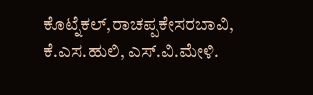ಕೊಟ್ನೆಕಲ್,ರಾಚಪ್ಪಕೇಸರಬಾವಿ, ಕೆ.ಎಸ.ಹುಲಿ, ಎಸ್‌.ವಿ.ಮೇಳಿ.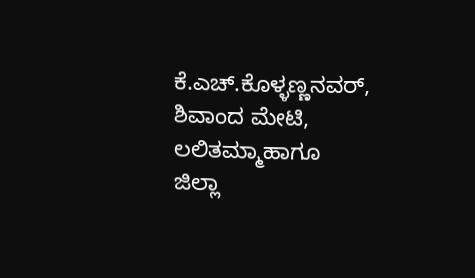ಕೆ.ಎಚ್‌.ಕೊಳ್ಳಣ್ಣನವರ್, ಶಿವಾಂದ ಮೇಟಿ, ಲಲಿತಮ್ಮಾಹಾಗೂ ಜಿಲ್ಲಾ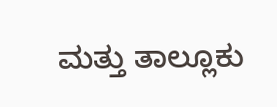ಮತ್ತು ತಾಲ್ಲೂಕು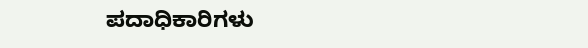ಪದಾಧಿಕಾರಿಗಳು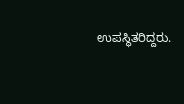ಉಪಸ್ಥಿತರಿದ್ದರು.